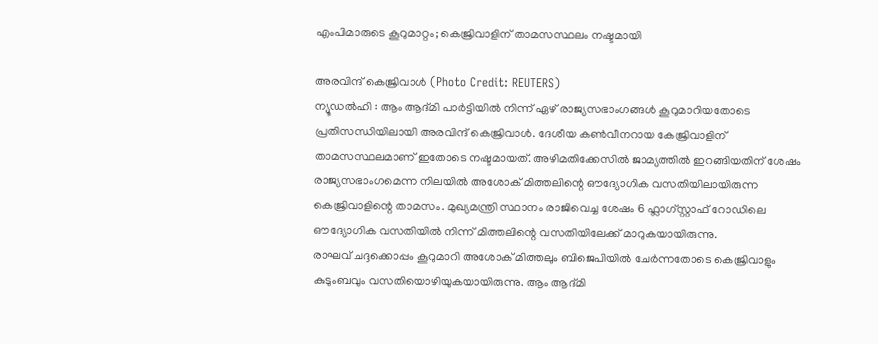എംപിമാരുടെ കൂറുമാറ്റം; കെജ്രിവാളിന് താമസസ്ഥലം നഷ്ടമായി

അരവിന്ദ് കെജ്രിവാൾ (Photo Credit: REUTERS)
ന്യൂഡൽഹി : ആം ആദ്മി പാർട്ടിയിൽ നിന്ന് ഏഴ് രാജ്യസഭാംഗങ്ങൾ കൂറുമാറിയതോടെ പ്രതിസന്ധിയിലായി അരവിന്ദ് കെജ്രിവാൾ. ദേശീയ കൺവീനറായ കേജ്രിവാളിന് താമസസ്ഥലമാണ് ഇതോടെ നഷ്ടമായത്. അഴിമതിക്കേസിൽ ജാമ്യത്തിൽ ഇറങ്ങിയതിന് ശേഷം രാജ്യസഭാംഗമെന്ന നിലയിൽ അശോക് മിത്തലിന്റെ ഔദ്യോഗിക വസതിയിലായിരുന്ന കെജ്രിവാളിന്റെ താമസം. മുഖ്യമന്ത്രി സ്ഥാനം രാജിവെച്ച ശേഷം 6 ഫ്ലാഗ്സ്റ്റാഫ് റോഡിലെ ഔദ്യോഗിക വസതിയിൽ നിന്ന് മിത്തലിന്റെ വസതിയിലേക്ക് മാറുകയായിരുന്നു.
രാഘവ് ചദ്ദക്കൊപ്പം കൂറുമാറി അശോക് മിത്തലും ബിജെപിയിൽ ചേർന്നതോടെ കെജ്രിവാളും കുടുംബവും വസതിയൊഴിയുകയായിരുന്നു. ആം ആദ്മി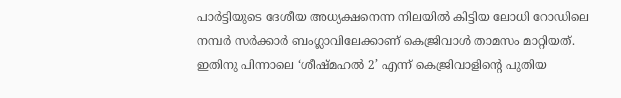പാർട്ടിയുടെ ദേശീയ അധ്യക്ഷനെന്ന നിലയിൽ കിട്ടിയ ലോധി റോഡിലെ നമ്പർ സർക്കാർ ബംഗ്ലാവിലേക്കാണ് കെജ്രിവാൾ താമസം മാറ്റിയത്.
ഇതിനു പിന്നാലെ ‘ശീഷ്മഹൽ 2’ എന്ന് കെജ്രിവാളിന്റെ പുതിയ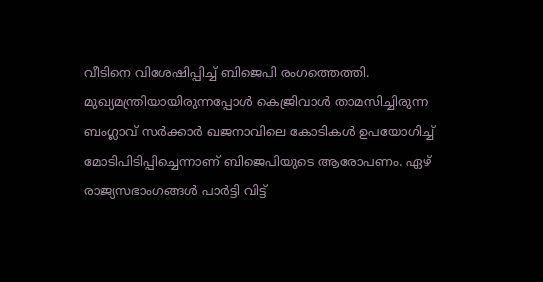വീടിനെ വിശേഷിപ്പിച്ച് ബിജെപി രംഗത്തെത്തി. മുഖ്യമന്ത്രിയായിരുന്നപ്പോൾ കെജ്രിവാൾ താമസിച്ചിരുന്ന ബംഗ്ലാവ് സർക്കാർ ഖജനാവിലെ കോടികൾ ഉപയോഗിച്ച് മോടിപിടിപ്പിച്ചെന്നാണ് ബിജെപിയുടെ ആരോപണം. ഏഴ് രാജ്യസഭാംഗങ്ങൾ പാർട്ടി വിട്ട്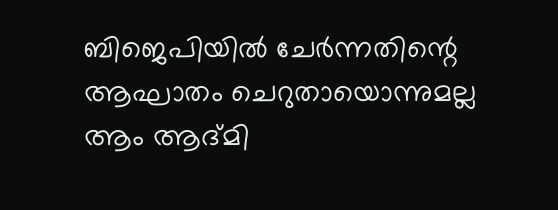ബിജെപിയിൽ ചേർന്നതിന്റെ ആഘാതം ചെറുതായൊന്നുമല്ല ആം ആദ്മി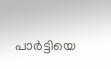പാർട്ടിയെ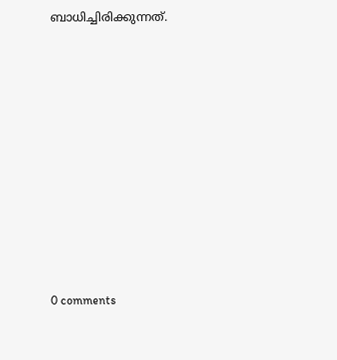ബാധിച്ചിരിക്കുന്നത്.










0 comments